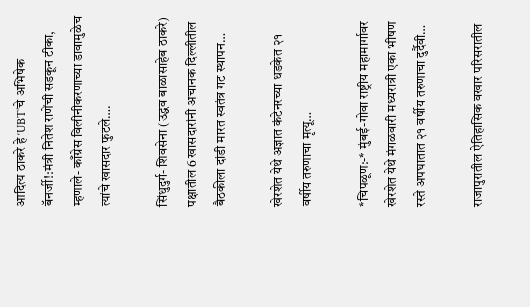आदित्य ठाकरे हे ‘UBT’चे अभिषेक बॅनर्जी!:मंत्री नितेश राणेंची सडकून टीका, म्हणाले- काँग्रेस विलीनीकरणाच्या डावामुळेच त्यांचे खासदार फुटले….

सिंधुदुर्ग- शिवसेना (उद्धव बाळासाहेब ठाकरे) पक्षातील 6 खासदारांनी अचानक दिल्लीतील बैठकीला दांडी मारत स्वतंत्र गट स्थापन…

खेरशेत येथे अज्ञात कंटेनरच्या धडकेत २१ वर्षीय तरुणाचा मृत्यू…

*चिपळूण:-* मुंबई-गोवा राष्ट्रीय महामार्गावर खेरशेत येथे मंगळवारी मध्यरात्री एका भीषण रस्ते अपघातात २१ वर्षीय तरुणाचा दुर्दैवी…

राजापुरातील ऐतिहासिक वखार परिसरातील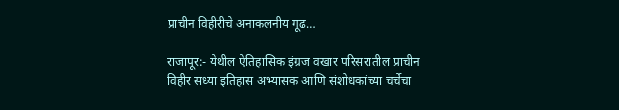प्राचीन विहीरीचे अनाकलनीय गूढ…

राजापूर:- येथील ऐतिहासिक इंग्रज वखार परिसरातील प्राचीन विहीर सध्या इतिहास अभ्यासक आणि संशोधकांच्या चर्चेचा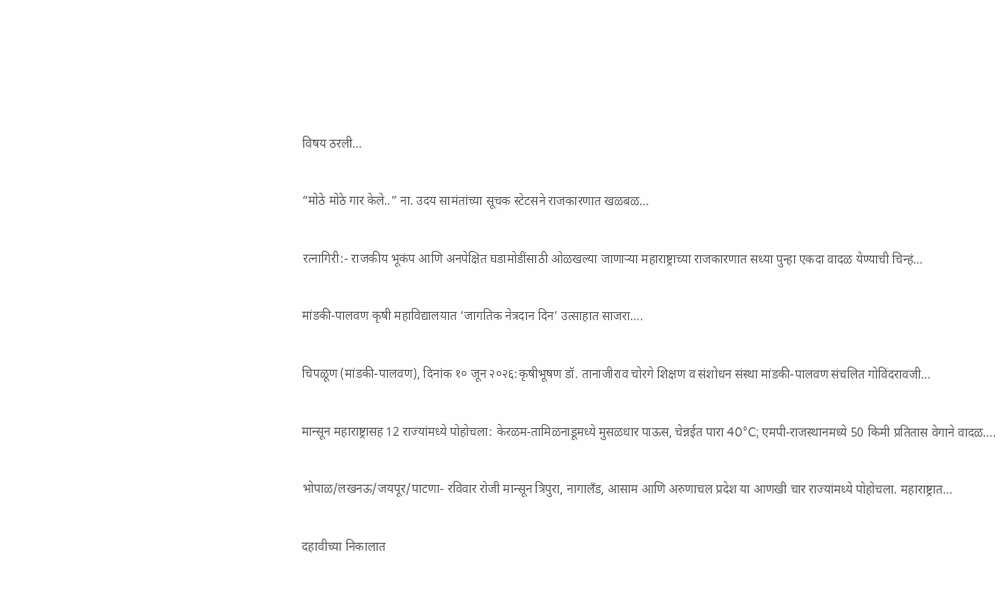विषय ठरली…

“मोठे मोठे गार केले..” ना. उदय सामंतांच्या सूचक स्टेटसने राजकारणात खळबळ…

रत्नागिरी:- राजकीय भूकंप आणि अनपेक्षित घडामोडींसाठी ओळखल्या जाणाऱ्या महाराष्ट्राच्या राजकारणात सध्या पुन्हा एकदा वादळ येण्याची चिन्हं…

मांडकी-पालवण कृषी महाविद्यालयात ‘जागतिक नेत्रदान दिन’ उत्साहात साजरा….

चिपळूण (मांडकी-पालवण), दिनांक १० जून २०२६:कृषीभूषण डॉ. तानाजीराव चोरगे शिक्षण व संशोधन संस्था मांडकी-पालवण संचलित गोविंदरावजी…

मान्सून महाराष्ट्रासह 12 राज्यांमध्ये पोहोचला: केरळम-तामिळनाडूमध्ये मुसळधार पाऊस, चेन्नईत पारा 40°C; एमपी-राजस्थानमध्ये 50 किमी प्रतितास वेगाने वादळ….

भोपाळ/लखनऊ/जयपूर/पाटणा- रविवार रोजी मान्सून त्रिपुरा, नागालँड, आसाम आणि अरुणाचल प्रदेश या आणखी चार राज्यांमध्ये पोहोचला. महाराष्ट्रात…

दहावीच्या निकालात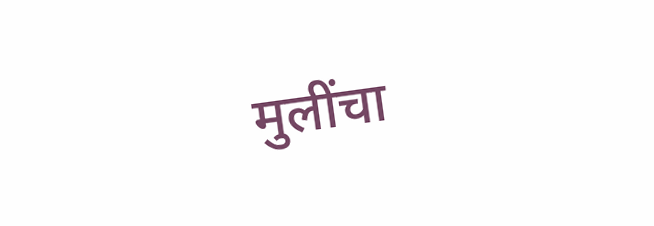मुलींचा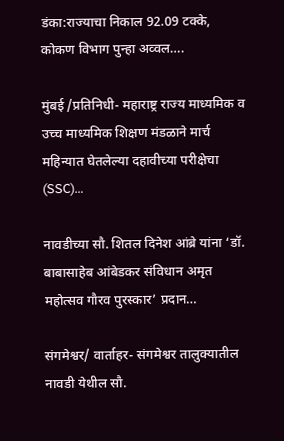डंका:राज्याचा निकाल 92.09 टक्के, कोकण विभाग पुन्हा अव्वल….

मुंबई /प्रतिनिधी- महाराष्ट्र राज्य माध्यमिक व उच्च माध्यमिक शिक्षण मंडळाने मार्च महिन्यात घेतलेल्या दहावीच्या परीक्षेचा (SSC)…

नावडीच्या सौ. शितल दिनेश आंब्रे यांना ‘डॉ. बाबासाहेब आंबेडकर संविधान अमृत महोत्सव गौरव पुरस्कार’ प्रदान…

संगमेश्वर/ वार्ताहर- संगमेश्वर तालुक्यातील नावडी येथील सौ.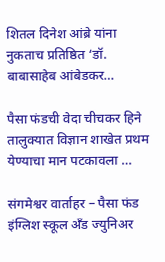शितल दिनेश आंब्रे यांना नुकताच प्रतिष्ठित ‘डॉ. बाबासाहेब आंबेडकर…

पैसा फंडची वेदा चीचकर हिने तालुक्यात विज्ञान शाखेत प्रथम येण्याचा मान पटकावला …

संगमेश्वर वार्ताहर – पैसा फंड इंग्लिश स्कूल अँड ज्युनिअर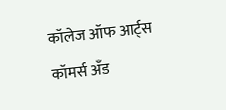कॉलेज ऑफ आर्ट्स कॉमर्स अँड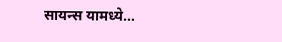सायन्स यामध्ये…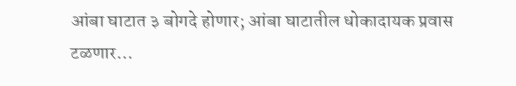आंबा घाटात ३ बोगदे होणार; आंबा घाटातील धोकादायक प्रवास टळणार…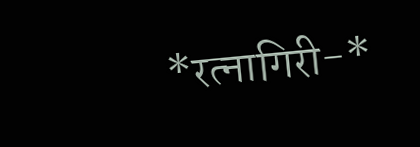*रत्नागिरी-*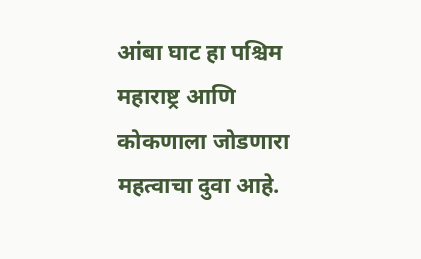आंबा घाट हा पश्चिम महाराष्ट्र आणि कोकणाला जोडणारा महत्वाचा दुवा आहे.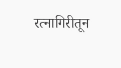रत्नागिरीतून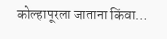कोल्हापूरला जाताना किंवा…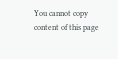You cannot copy content of this page